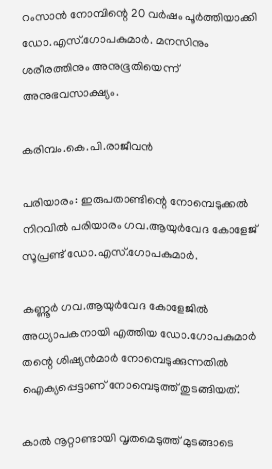റംസാന്‍ നോമ്പിന്റെ 20 വര്‍ഷം പൂര്‍ത്തിയാക്കി ഡോ.എസ്.ഗോപകുമാര്‍. മനസിനും ശരീരത്തിനും അനുഭൂതിയെന്ന് അനുഭവസാക്ഷ്യം.

കരിമ്പം.കെ.പി.രാജീവന്‍

പരിയാരം: ഇരുപതാണ്ടിന്റെ നോമ്പെടുക്കല്‍ നിറവില്‍ പരിയാരം ഗവ.ആയുര്‍വേദ കോളേജ് സൂപ്രണ്ട് ഡോ.എസ്.ഗോപകുമാര്‍.

കണ്ണൂര്‍ ഗവ.ആയുര്‍വേദ കോളേജില്‍ അധ്യാപകനായി എത്തിയ ഡോ.ഗോപകുമാര്‍ തന്റെ ശിഷ്യന്‍മാര്‍ നോമ്പെടുക്കുന്നതില്‍ ഐക്യപ്പെട്ടാണ് നോമ്പെടുത്ത് തുടങ്ങിയത്.

കാല്‍ നൂറ്റാണ്ടായി വൃതമെടുത്ത് മുടങ്ങാടെ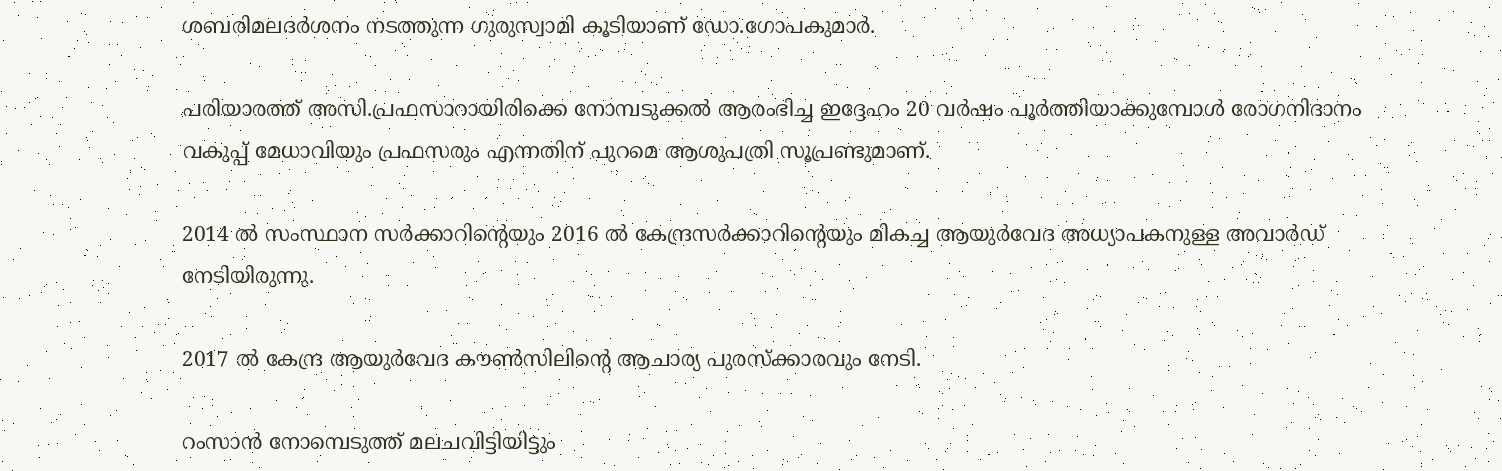ശബരിമലദര്‍ശനം നടത്തുന്ന ഗുരുസ്വാമി കൂടിയാണ് ഡോ.ഗോപകുമാര്‍.

പരിയാരത്ത് അസി.പ്രഫസാറായിരിക്കെ നോമ്പടുക്കല്‍ ആരംഭിച്ച ഇദ്ദേഹം 20 വര്‍ഷം പൂര്‍ത്തിയാക്കുമ്പോള്‍ രോഗനിദാനം വകുപ്പ് മേധാവിയും പ്രഫസരും എന്നതിന് പുറമെ ആശുപത്രി സൂപ്രണ്ടുമാണ്.

2014 ല്‍ സംസ്ഥാന സര്‍ക്കാറിന്റെയും 2016 ല്‍ കേന്ദ്രസര്‍ക്കാറിന്റെയും മികച്ച ആയുര്‍വേദ അധ്യാപകനുള്ള അവാര്‍ഡ് നേടിയിരുന്നു.

2017 ല്‍ കേന്ദ്ര ആയുര്‍വേദ കൗണ്‍സിലിന്റെ ആചാര്യ പുരസ്‌ക്കാരവും നേടി.

റംസാന്‍ നോമ്പെടുത്ത് മലചവിട്ടിയിട്ടും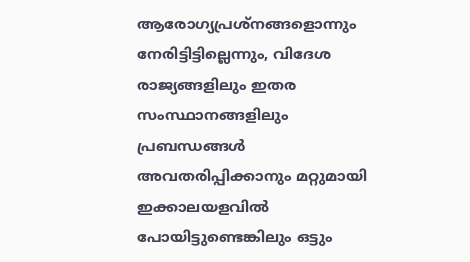ആരോഗ്യപ്രശ്‌നങ്ങളൊന്നും നേരിട്ടിട്ടില്ലെന്നും, വിദേശ രാജ്യങ്ങളിലും ഇതര സംസ്ഥാനങ്ങളിലും പ്രബന്ധങ്ങള്‍ അവതരിപ്പിക്കാനും മറ്റുമായി ഇക്കാലയളവില്‍ പോയിട്ടുണ്ടെങ്കിലും ഒട്ടും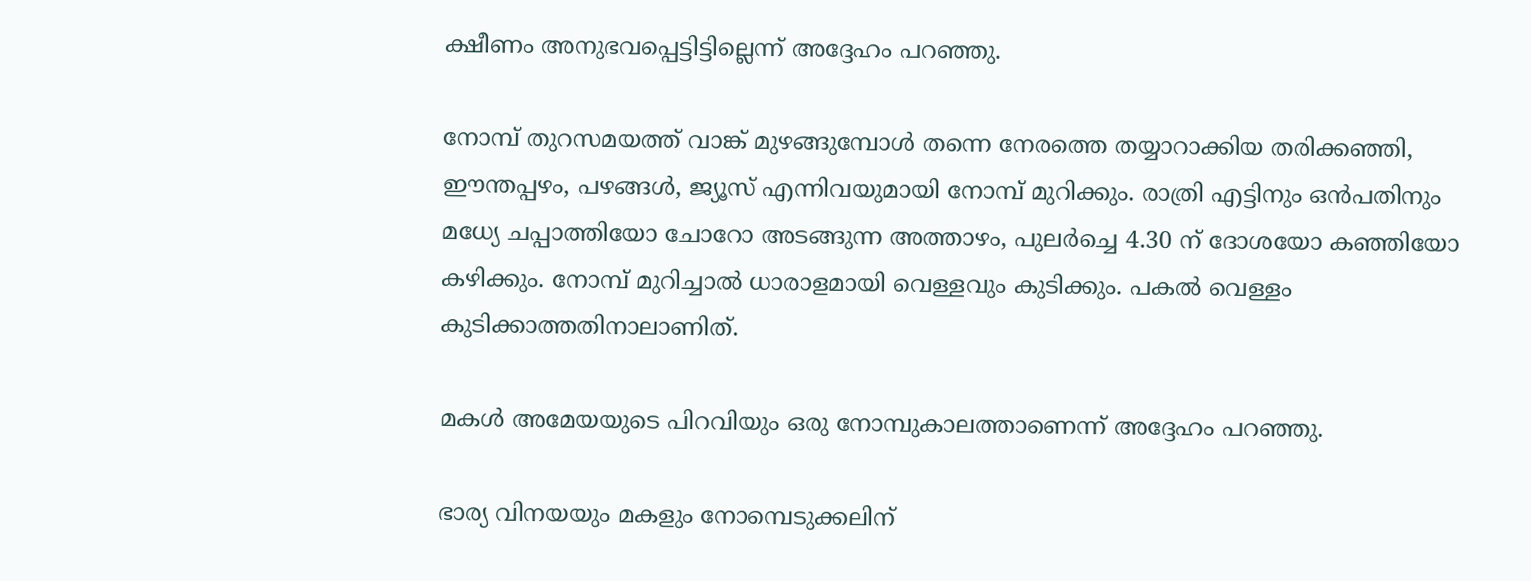ക്ഷീണം അനുഭവപ്പെട്ടിട്ടില്ലെന്ന് അദ്ദേഹം പറഞ്ഞു.

നോമ്പ് തുറസമയത്ത് വാങ്ക് മുഴങ്ങുമ്പോള്‍ തന്നെ നേരത്തെ തയ്യാറാക്കിയ തരിക്കഞ്ഞി, ഈന്തപ്പഴം, പഴങ്ങള്‍, ജ്യൂസ് എന്നിവയുമായി നോമ്പ് മുറിക്കും. രാത്രി എട്ടിനും ഒന്‍പതിനും മധ്യേ ചപ്പാത്തിയോ ചോറോ അടങ്ങുന്ന അത്താഴം, പുലര്‍ച്ചെ 4.30 ന് ദോശയോ കഞ്ഞിയോ കഴിക്കും. നോമ്പ് മുറിച്ചാല്‍ ധാരാളമായി വെള്ളവും കുടിക്കും. പകല്‍ വെള്ളം കുടിക്കാത്തതിനാലാണിത്.

മകള്‍ അമേയയുടെ പിറവിയും ഒരു നോമ്പുകാലത്താണെന്ന് അദ്ദേഹം പറഞ്ഞു.

ഭാര്യ വിനയയും മകളും നോമ്പെടുക്കലിന്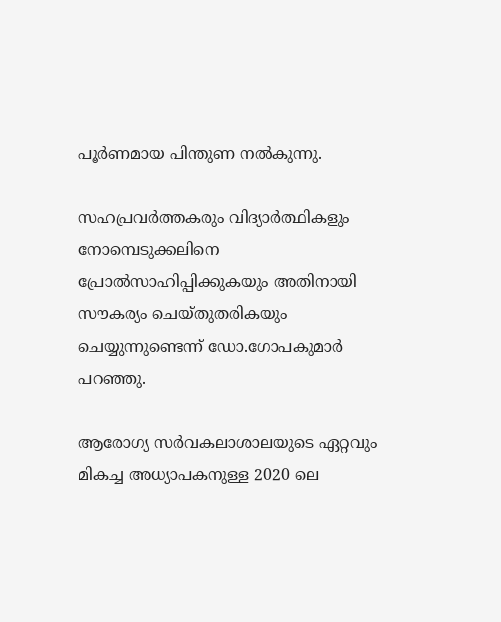പൂര്‍ണമായ പിന്തുണ നല്‍കുന്നു.

സഹപ്രവര്‍ത്തകരും വിദ്യാര്‍ത്ഥികളും നോമ്പെടുക്കലിനെ പ്രോല്‍സാഹിപ്പിക്കുകയും അതിനായി സൗകര്യം ചെയ്തുതരികയും ചെയ്യുന്നുണ്ടെന്ന് ഡോ.ഗോപകുമാര്‍ പറഞ്ഞു.

ആരോഗ്യ സര്‍വകലാശാലയുടെ ഏറ്റവും മികച്ച അധ്യാപകനുള്ള 2020 ലെ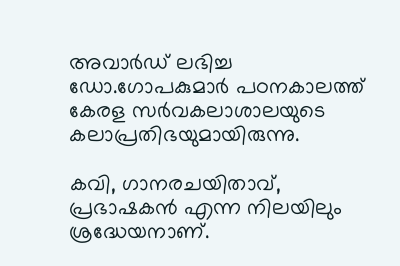അവാര്‍ഡ് ലഭിച്ച ഡോ.ഗോപകുമാര്‍ പഠനകാലത്ത് കേരള സര്‍വകലാശാലയുടെ കലാപ്രതിഭയുമായിരുന്നു.

കവി, ഗാനരചയിതാവ്, പ്രഭാഷകന്‍ എന്ന നിലയിലും ശ്രദ്ധേയനാണ്.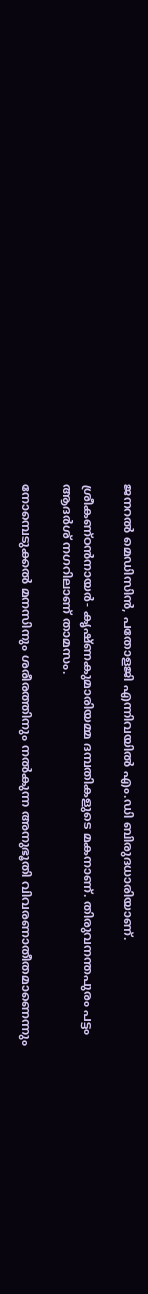ജനറല്‍ മെഡിസിന്‍, പതോളജി എന്നിവയില്‍ എം.ഡി ബിരുദധാരിയാണ്.

ശ്രീകണ്ഠന്‍നായര്‍- കൃഷ്ണകുമാരിയമ്മ ദമ്പതികളുടെ മകനാണ്. തിരുവനന്തപുരം പട്ടം ആദര്‍ശ് നഗറിലാണ് താമസം.

നോമ്പെടുക്കല്‍ മനസിനും ശരീരത്തിനും നല്‍കുന്ന അനുഭൂതി വിവരണാതീതമാണെന്നും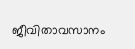ജീവിതാവസാനം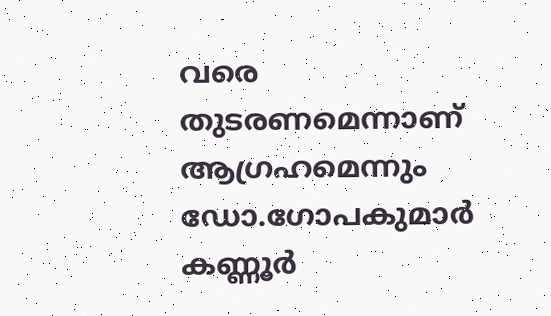വരെ തുടരണമെന്നാണ് ആഗ്രഹമെന്നും ഡോ.ഗോപകുമാര്‍ കണ്ണൂര്‍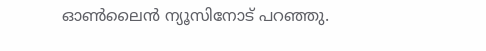ഓണ്‍ലൈന്‍ ന്യൂസിനോട് പറഞ്ഞു.